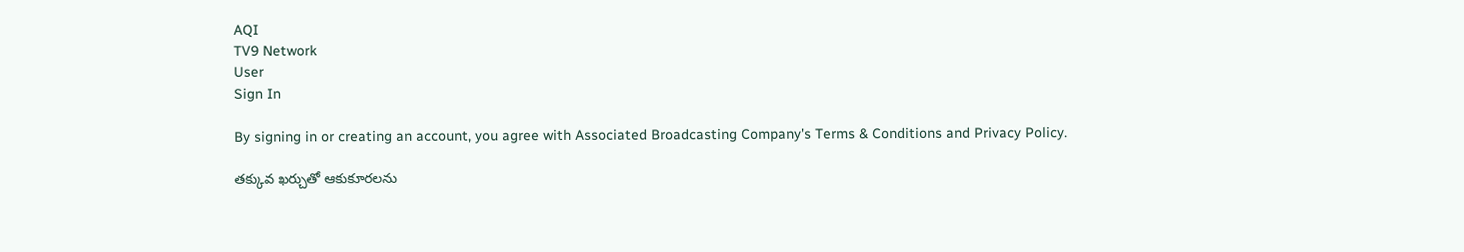AQI
TV9 Network
User
Sign In

By signing in or creating an account, you agree with Associated Broadcasting Company's Terms & Conditions and Privacy Policy.

తక్కువ ఖర్చుతో ఆకుకూరలను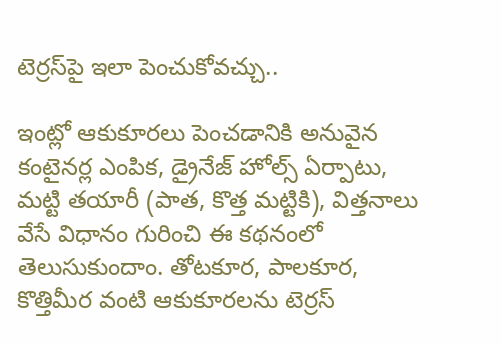టెర్రస్‌పై ఇలా పెంచుకోవచ్చు..

ఇంట్లో ఆకుకూరలు పెంచడానికి అనువైన కంటైనర్ల ఎంపిక, డ్రైనేజ్ హోల్స్ ఏర్పాటు, మట్టి తయారీ (పాత, కొత్త మట్టికి), విత్తనాలు వేసే విధానం గురించి ఈ కథనంలో తెలుసుకుందాం. తోటకూర, పాలకూర, కొత్తిమీర వంటి ఆకుకూరలను టెర్రస్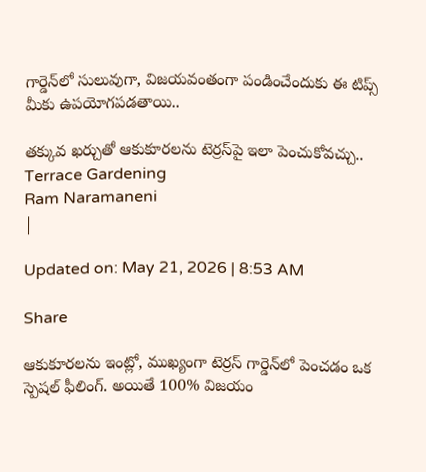గార్డెన్‌లో సులువుగా, విజయవంతంగా పండించేందుకు ఈ టిప్స్ మీకు ఉపయోగపడతాయి..

తక్కువ ఖర్చుతో ఆకుకూరలను టెర్రస్‌పై ఇలా పెంచుకోవచ్చు..
Terrace Gardening
Ram Naramaneni
|

Updated on: May 21, 2026 | 8:53 AM

Share

ఆకుకూరలను ఇంట్లో, ముఖ్యంగా టెర్రస్ గార్డెన్‌లో పెంచడం ఒక స్పెషల్ ఫీలింగ్. అయితే 100% విజయం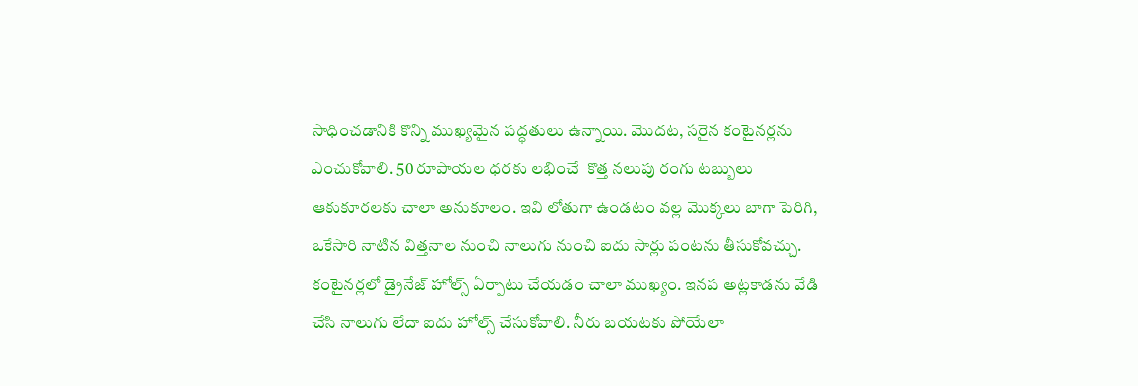సాధించడానికి కొన్ని ముఖ్యమైన పద్ధతులు ఉన్నాయి. మొదట, సరైన కంటైనర్లను ఎంచుకోవాలి. 50 రూపాయల ధరకు లభించే  కొత్త నలుపు రంగు టబ్బులు ఆకుకూరలకు చాలా అనుకూలం. ఇవి లోతుగా ఉండటం వల్ల మొక్కలు బాగా పెరిగి, ఒకేసారి నాటిన విత్తనాల నుంచి నాలుగు నుంచి ఐదు సార్లు పంటను తీసుకోవచ్చు. కంటైనర్లలో డ్రైనేజ్ హోల్స్ ఏర్పాటు చేయడం చాలా ముఖ్యం. ఇనప అట్లకాడను వేడి చేసి నాలుగు లేదా ఐదు హోల్స్ చేసుకోవాలి. నీరు బయటకు పోయేలా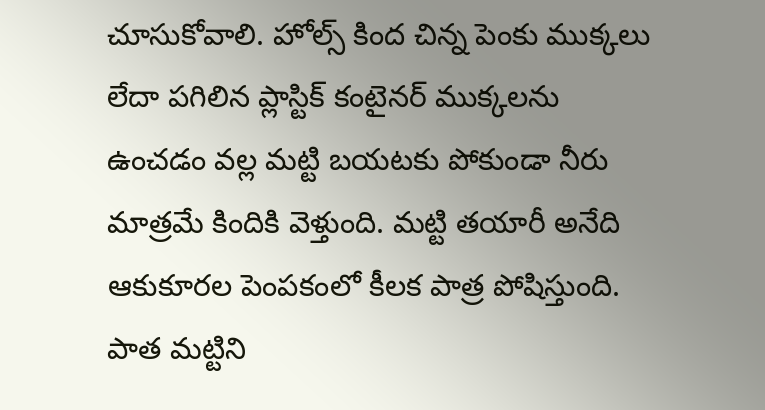చూసుకోవాలి. హోల్స్ కింద చిన్న పెంకు ముక్కలు లేదా పగిలిన ప్లాస్టిక్ కంటైనర్ ముక్కలను ఉంచడం వల్ల మట్టి బయటకు పోకుండా నీరు మాత్రమే కిందికి వెళ్తుంది. మట్టి తయారీ అనేది ఆకుకూరల పెంపకంలో కీలక పాత్ర పోషిస్తుంది. పాత మట్టిని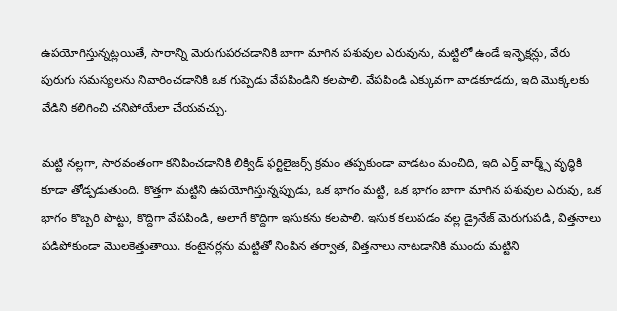ఉపయోగిస్తున్నట్లయితే, సారాన్ని మెరుగుపరచడానికి బాగా మాగిన పశువుల ఎరువును, మట్టిలో ఉండే ఇన్ఫెక్షన్లు, వేరు పురుగు సమస్యలను నివారించడానికి ఒక గుప్పెడు వేపపిండిని కలపాలి. వేపపిండి ఎక్కువగా వాడకూడదు, ఇది మొక్కలకు వేడిని కలిగించి చనిపోయేలా చేయవచ్చు.

మట్టి నల్లగా, సారవంతంగా కనిపించడానికి లిక్విడ్ ఫర్టిలైజర్స్ క్రమం తప్పకుండా వాడటం మంచిది, ఇది ఎర్త్ వార్మ్స్ వృద్ధికి కూడా తోడ్పడుతుంది. కొత్తగా మట్టిని ఉపయోగిస్తున్నప్పుడు, ఒక భాగం మట్టి, ఒక భాగం బాగా మాగిన పశువుల ఎరువు, ఒక భాగం కొబ్బరి పొట్టు, కొద్దిగా వేపపిండి, అలాగే కొద్దిగా ఇసుకను కలపాలి. ఇసుక కలుపడం వల్ల డ్రైనేజ్ మెరుగుపడి, విత్తనాలు పడిపోకుండా మొలకెత్తుతాయి. కంటైనర్లను మట్టితో నింపిన తర్వాత, విత్తనాలు నాటడానికి ముందు మట్టిని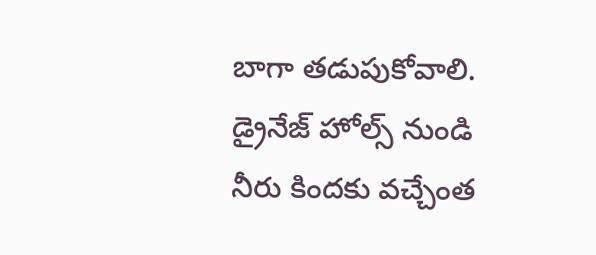బాగా తడుపుకోవాలి. డ్రైనేజ్ హోల్స్ నుండి నీరు కిందకు వచ్చేంత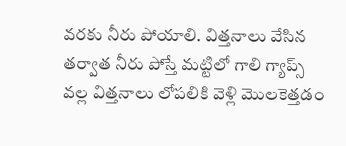వరకు నీరు పోయాలి. విత్తనాలు వేసిన తర్వాత నీరు పోస్తే మట్టిలో గాలి గ్యాప్స్ వల్ల విత్తనాలు లోపలికి వెళ్లి మొలకెత్తడం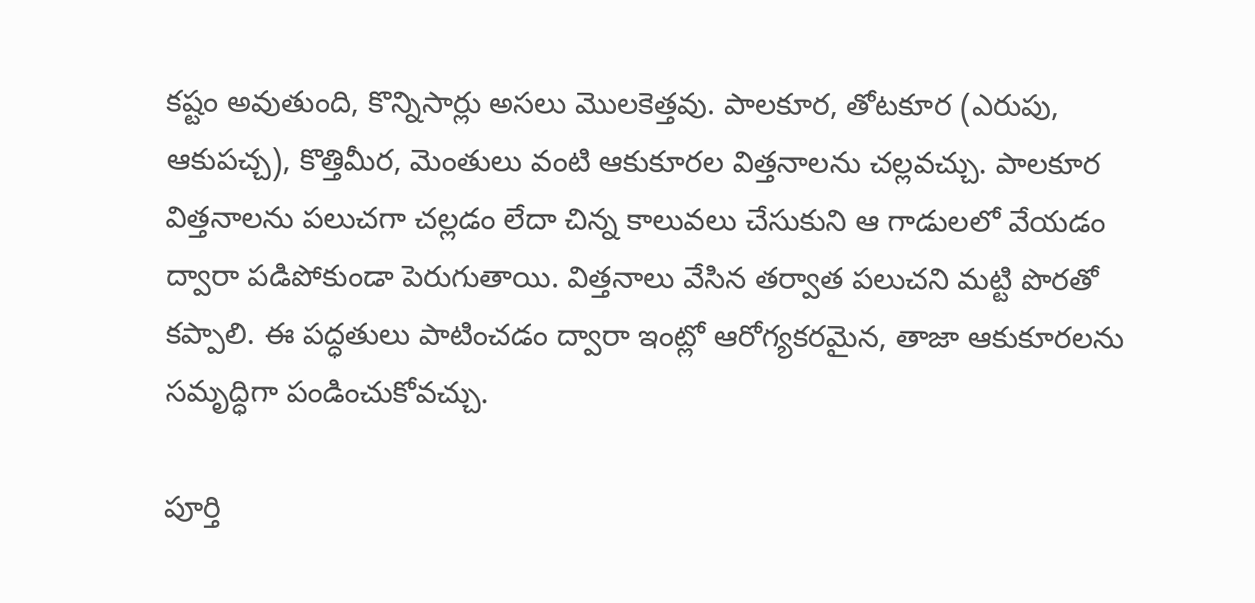కష్టం అవుతుంది, కొన్నిసార్లు అసలు మొలకెత్తవు. పాలకూర, తోటకూర (ఎరుపు, ఆకుపచ్చ), కొత్తిమీర, మెంతులు వంటి ఆకుకూరల విత్తనాలను చల్లవచ్చు. పాలకూర విత్తనాలను పలుచగా చల్లడం లేదా చిన్న కాలువలు చేసుకుని ఆ గాడులలో వేయడం ద్వారా పడిపోకుండా పెరుగుతాయి. విత్తనాలు వేసిన తర్వాత పలుచని మట్టి పొరతో కప్పాలి. ఈ పద్ధతులు పాటించడం ద్వారా ఇంట్లో ఆరోగ్యకరమైన, తాజా ఆకుకూరలను సమృద్ధిగా పండించుకోవచ్చు.

పూర్తి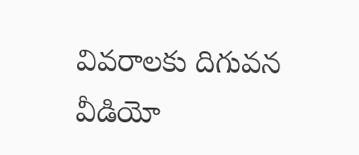వివరాలకు దిగువన వీడియో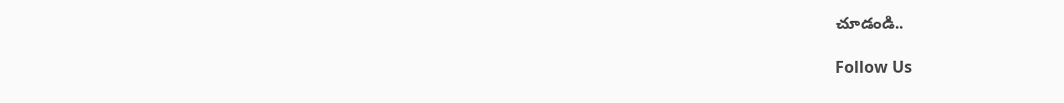చూడండి..

Follow Us